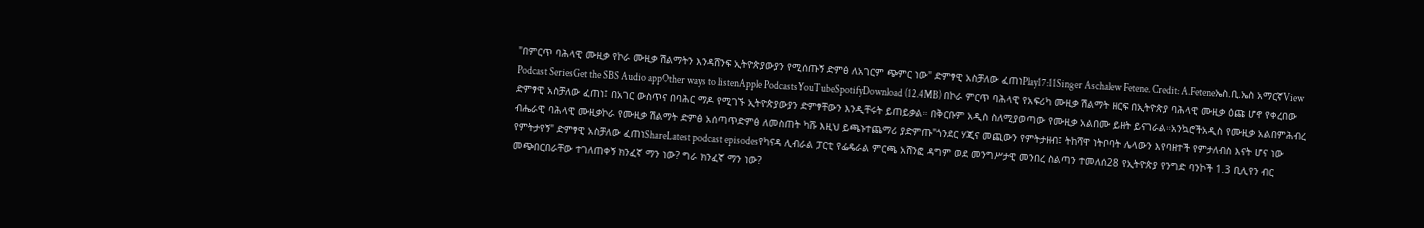"በምርጥ ባሕላዊ ሙዚቃ የኮራ ሙዚቃ ሽልማትን እንዳሸንፍ ኢትዮጵያውያን የሚሰጡኝ ድምፅ ለአገርም ጭምር ነው" ድምፃዊ አስቻለው ፈጠነPlay17:11Singer Aschalew Fetene. Credit: A.Feteneኤስ.ቢ.ኤስ አማርኛView Podcast SeriesGet the SBS Audio appOther ways to listenApple PodcastsYouTubeSpotifyDownload (12.4MB) በኮራ ምርጥ ባሕላዊ የአፍሪካ ሙዚቃ ሽልማት ዘርፍ በኢትዮጵያ ባሕላዊ ሙዚቃ ዕጩ ሆኖ የቀረበው ድምፃዊ አስቻለው ፈጠነ፤ በአገር ውስጥና በባሕር ማዶ የሚገኙ ኢትዮጵያውያን ድምፃቸውን እንዲቸሩት ይጠይቃል። በቅርቡም አዲስ ስለሚያወጣው የሙዚቃ አልበሙ ይዘት ይናገራል።አንኳሮችአዲስ የሙዚቃ አልበምሕብረ ብሔራዊ ባሕላዊ ሙዚቃኮራ የሙዚቃ ሽልማት ድምፅ አሰጣጥድምፅ ለመስጠት ካሹ እዚህ ይጫኑተጨማሪ ያድምጡ"ጎንደር ሃጂና መጪውን የምትታዘብ፤ ትከሻዋ ነትቦባት ሌላውን እየባዘተች የምታለብስ እናት ሆና ነው የምትታየኝ" ድምፃዊ አስቻለው ፈጠነShareLatest podcast episodesየካናዳ ሊብራል ፓርቲ የፌዴራል ምርጫ አሸንፎ ዳግም ወደ መንግሥታዊ መንበረ ስልጣን ተመለሰ28 የኢትዮጵያ የንግድ ባንኮች 1.3 ቢሊየን ብር መጭበርበራቸው ተገለጠቀኝ ክንፈኛ ማን ነው? ግራ ክንፈኛ ማን ነው?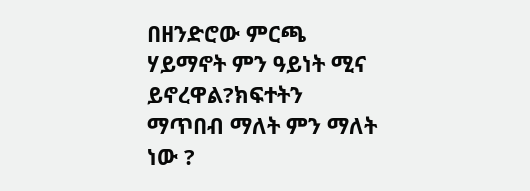በዘንድሮው ምርጫ ሃይማኖት ምን ዓይነት ሚና ይኖረዋል?ክፍተትን ማጥበብ ማለት ምን ማለት ነው ?